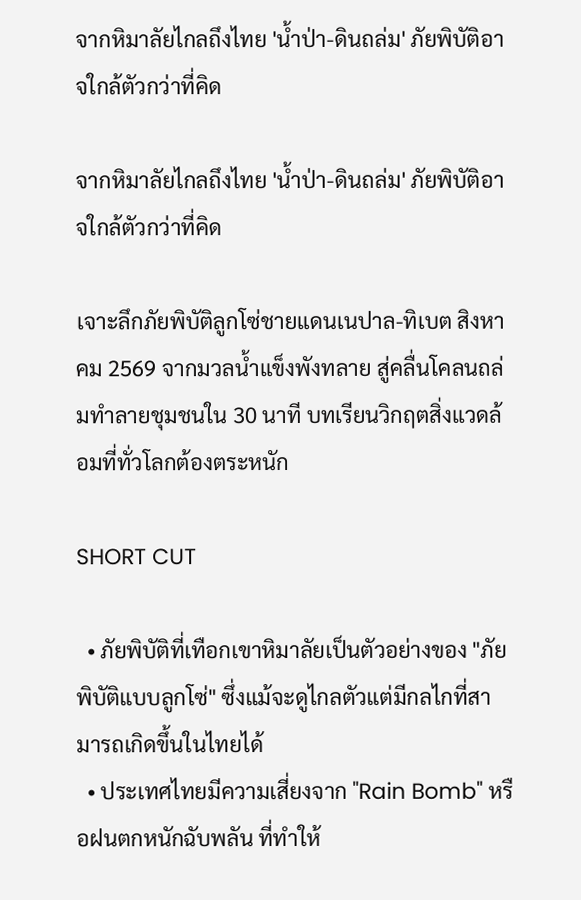จากหิมาลัยไกลถึงไทย 'น้ำป่า-ดินถล่ม' ภัยพิบัติอาจใกล้ตัวกว่าที่คิด

จากหิมาลัยไกลถึงไทย 'น้ำป่า-ดินถล่ม' ภัยพิบัติอาจใกล้ตัวกว่าที่คิด

เจาะลึกภัยพิบัติลูกโซ่ชายแดนเนปาล-ทิเบต สิงหาคม 2569 จากมวลน้ำแข็งพังทลาย สู่คลื่นโคลนถล่มทำลายชุมชนใน 30 นาที บทเรียนวิกฤตสิ่งแวดล้อมที่ทั่วโลกต้องตระหนัก

SHORT CUT

  • ภัยพิบัติที่เทือกเขาหิมาลัยเป็นตัวอย่างของ "ภัยพิบัติแบบลูกโซ่" ซึ่งแม้จะดูไกลตัวแต่มีกลไกที่สามารถเกิดขึ้นในไทยได้
  • ประเทศไทยมีความเสี่ยงจาก "Rain Bomb" หรือฝนตกหนักฉับพลัน ที่ทำให้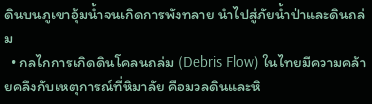ดินบนภูเขาอุ้มน้ำจนเกิดการพังทลาย นำไปสู่ภัยน้ำป่าและดินถล่ม
  • กลไกการเกิดดินโคลนถล่ม (Debris Flow) ในไทยมีความคล้ายคลึงกับเหตุการณ์ที่หิมาลัย คือมวลดินและหิ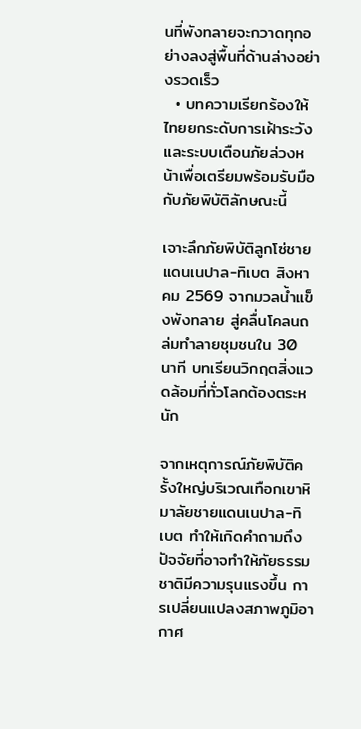นที่พังทลายจะกวาดทุกอย่างลงสู่พื้นที่ด้านล่างอย่างรวดเร็ว
  • บทความเรียกร้องให้ไทยยกระดับการเฝ้าระวังและระบบเตือนภัยล่วงหน้าเพื่อเตรียมพร้อมรับมือกับภัยพิบัติลักษณะนี้

เจาะลึกภัยพิบัติลูกโซ่ชายแดนเนปาล-ทิเบต สิงหาคม 2569 จากมวลน้ำแข็งพังทลาย สู่คลื่นโคลนถล่มทำลายชุมชนใน 30 นาที บทเรียนวิกฤตสิ่งแวดล้อมที่ทั่วโลกต้องตระหนัก

จากเหตุการณ์ภัยพิบัติครั้งใหญ่บริเวณเทือกเขาหิมาลัยชายแดนเนปาล-ทิเบต ทำให้เกิดคำถามถึงปัจจัยที่อาจทำให้ภัยธรรมชาติมีความรุนแรงขึ้น การเปลี่ยนแปลงสภาพภูมิอากาศ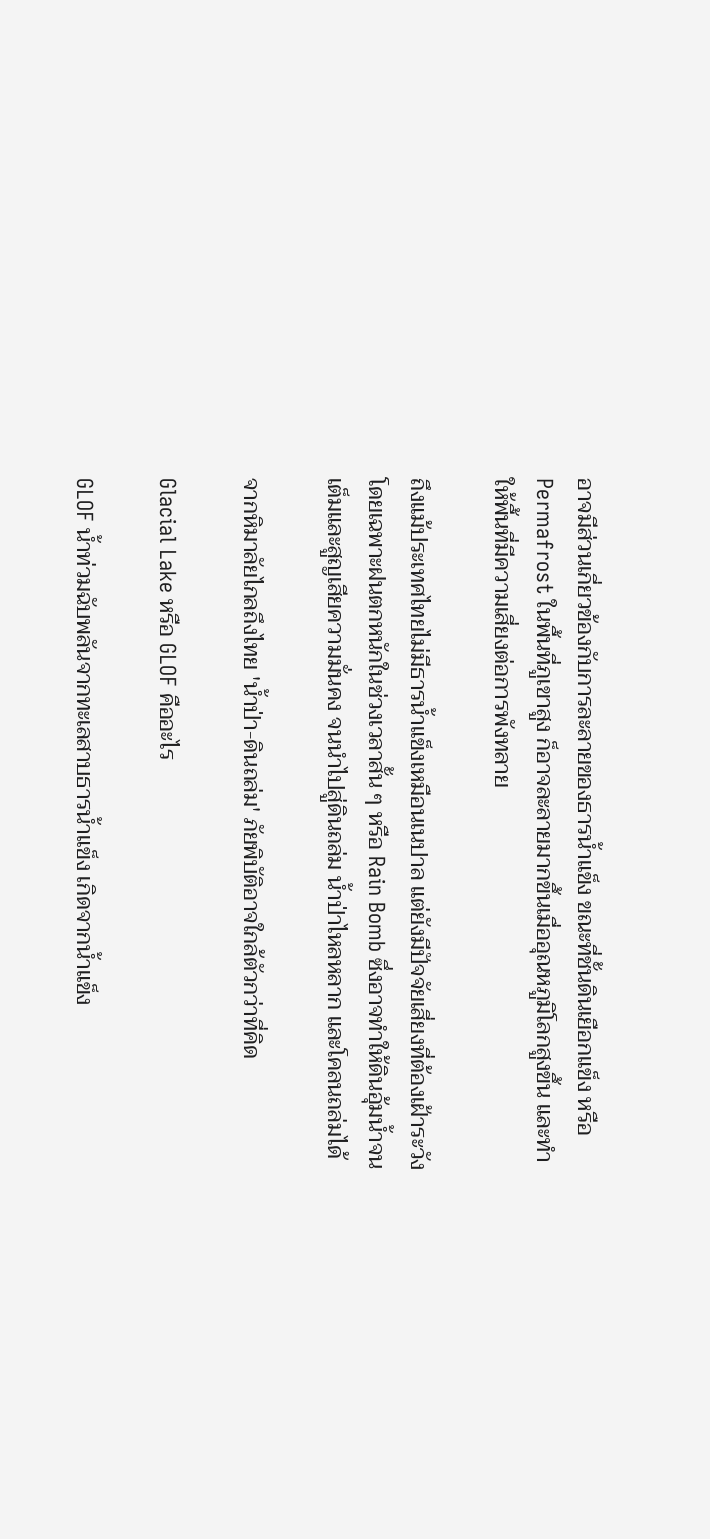อาจมีส่วนเกี่ยวข้องกับการละลายของธารน้ำแข็ง ขณะที่ชั้นดินเยือกแข็ง หรือ Permafrost ในพื้นที่ภูเขาสูง ก็อาจละลายมากขึ้นเมื่ออุณหภูมิโลกสูงขึ้น และทำให้พื้นที่มีความเสี่ยงต่อการพังทลาย

ถึงแม้ประเทศไทยไม่มีธารน้ำแข็งเหมือนเนปาล แต่ยังมีปัจจัยเสี่ยงที่ต้องเฝ้าระวัง โดยเฉพาะฝนตกหนักในช่วงเวลาสั้น ๆ หรือ Rain Bomb ซึ่งอาจทำให้ดินอุ้มน้ำจนเต็มและสูญเสียความมั่นคง จนนำไปสู่ดินถล่ม น้ำป่าไหลหลาก และโคลนถล่มได้

จากหิมาลัยไกลถึงไทย 'น้ำป่า-ดินถล่ม' ภัยพิบัติอาจใกล้ตัวกว่าที่คิด

Glacial Lake หรือ GLOF คืออะไร

GLOF น้ำท่วมฉับพลันจากทะเลสาบธารน้ำแข็ง เกิดจากน้ำแข็ง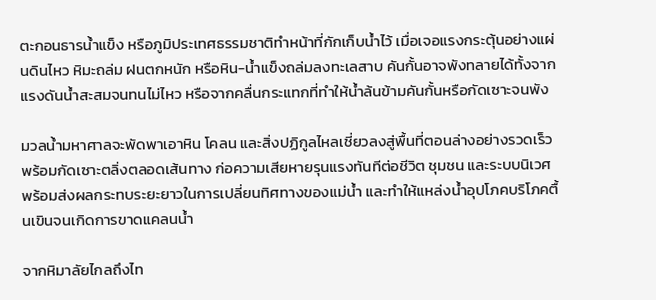ตะกอนธารน้ำแข็ง หรือภูมิประเทศธรรมชาติทำหน้าที่กักเก็บน้ำไว้ เมื่อเจอแรงกระตุ้นอย่างแผ่นดินไหว หิมะถล่ม ฝนตกหนัก หรือหิน-น้ำแข็งถล่มลงทะเลสาบ คันกั้นอาจพังทลายได้ทั้งจากแรงดันน้ำสะสมจนทนไม่ไหว หรือจากคลื่นกระแทกที่ทำให้น้ำล้นข้ามคันกั้นหรือกัดเซาะจนพัง

มวลน้ำมหาศาลจะพัดพาเอาหิน โคลน และสิ่งปฏิกูลไหลเชี่ยวลงสู่พื้นที่ตอนล่างอย่างรวดเร็ว พร้อมกัดเซาะตลิ่งตลอดเส้นทาง ก่อความเสียหายรุนแรงทันทีต่อชีวิต ชุมชน และระบบนิเวศ พร้อมส่งผลกระทบระยะยาวในการเปลี่ยนทิศทางของแม่น้ำ และทำให้แหล่งน้ำอุปโภคบริโภคตื้นเขินจนเกิดการขาดแคลนน้ำ

จากหิมาลัยไกลถึงไท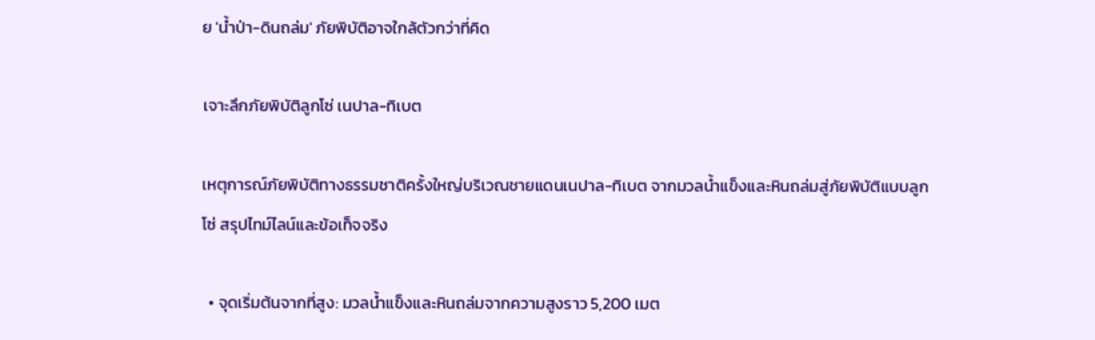ย 'น้ำป่า-ดินถล่ม' ภัยพิบัติอาจใกล้ตัวกว่าที่คิด

เจาะลึกภัยพิบัติลูกโซ่ เนปาล-ทิเบต

เหตุการณ์ภัยพิบัติทางธรรมชาติครั้งใหญ่บริเวณชายแดนเนปาล-ทิเบต จากมวลน้ำแข็งและหินถล่มสู่ภัยพิบัติแบบลูกโซ่ สรุปไทม์ไลน์และข้อเท็จจริง

  • จุดเริ่มต้นจากที่สูง: มวลน้ำแข็งและหินถล่มจากความสูงราว 5,200 เมต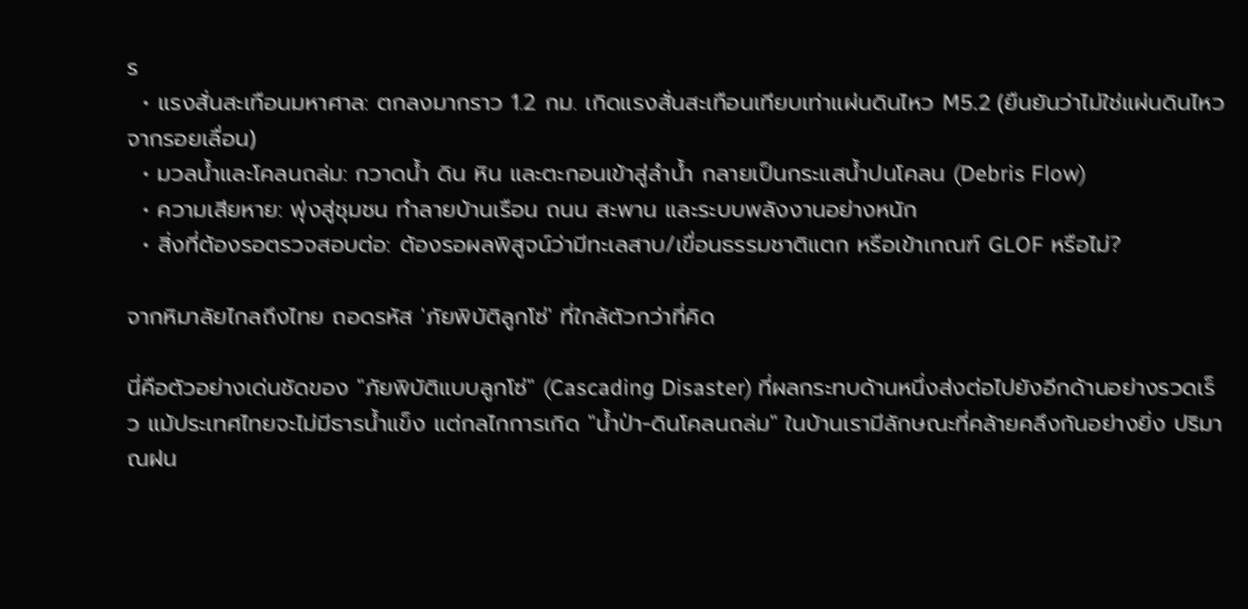ร
  • แรงสั่นสะเทือนมหาศาล: ตกลงมากราว 1.2 กม. เกิดแรงสั่นสะเทือนเทียบเท่าแผ่นดินไหว M5.2 (ยืนยันว่าไม่ใช่แผ่นดินไหวจากรอยเลื่อน)
  • มวลน้ำและโคลนถล่ม: กวาดน้ำ ดิน หิน และตะกอนเข้าสู่ลำน้ำ กลายเป็นกระแสน้ำปนโคลน (Debris Flow)
  • ความเสียหาย: พุ่งสู่ชุมชน ทำลายบ้านเรือน ถนน สะพาน และระบบพลังงานอย่างหนัก
  • สิ่งที่ต้องรอตรวจสอบต่อ: ต้องรอผลพิสูจน์ว่ามีทะเลสาบ/เขื่อนธรรมชาติแตก หรือเข้าเกณฑ์ GLOF หรือไม่?

จากหิมาลัยไกลถึงไทย ถอดรหัส 'ภัยพิบัติลูกโซ่' ที่ใกล้ตัวกว่าที่คิด

นี่คือตัวอย่างเด่นชัดของ "ภัยพิบัติแบบลูกโซ่" (Cascading Disaster) ที่ผลกระทบด้านหนึ่งส่งต่อไปยังอีกด้านอย่างรวดเร็ว แม้ประเทศไทยจะไม่มีธารน้ำแข็ง แต่กลไกการเกิด "น้ำป่า-ดินโคลนถล่ม" ในบ้านเรามีลักษณะที่คล้ายคลึงกันอย่างยิ่ง ปริมาณฝน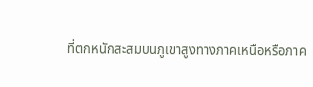ที่ตกหนักสะสมบนภูเขาสูงทางภาคเหนือหรือภาค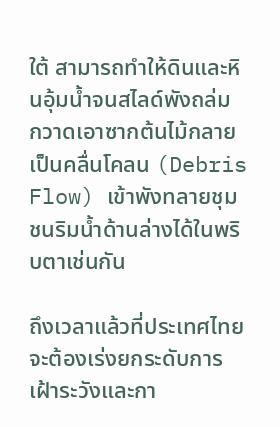ใต้ สามารถทำให้ดินและหินอุ้มน้ำจนสไลด์พังถล่ม กวาดเอาซากต้นไม้กลายเป็นคลื่นโคลน (Debris Flow) เข้าพังทลายชุมชนริมน้ำด้านล่างได้ในพริบตาเช่นกัน

ถึงเวลาแล้วที่ประเทศไทยจะต้องเร่งยกระดับการเฝ้าระวังและกา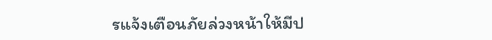รแจ้งเตือนภัยล่วงหน้าให้มีป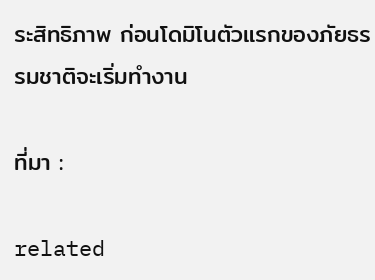ระสิทธิภาพ ก่อนโดมิโนตัวแรกของภัยธรรมชาติจะเริ่มทำงาน

ที่มา :

related